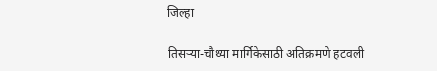जिल्हा

तिसऱ्या-चौथ्या मार्गिकेसाठी अतिक्रमणे हटवली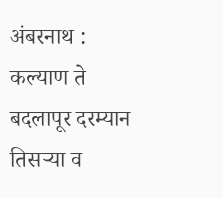अंबरनाथ : कल्याण ते बदलापूर दरम्यान तिसऱ्या व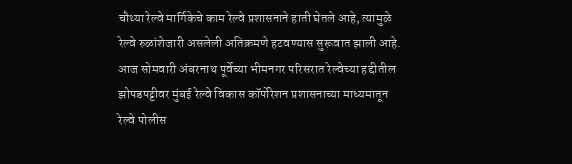चौथ्या रेल्वे मार्गिकेचे काम रेल्वे प्रशासनाने हाती घेतले आहे, त्यामुळे रेल्वे रुळांशेजारी असलेली अतिक्रमणे हटवण्यास सुरूवात झाली आहे. आज सोमवारी अंबरनाथ पूर्वेच्या भीमनगर परिसरात रेल्वेच्या हद्दीतील झोपडपट्टीवर मुंबई रेल्वे विकास कॉर्पोरेशन प्रशासनाच्या माध्यमातून रेल्वे पोलीस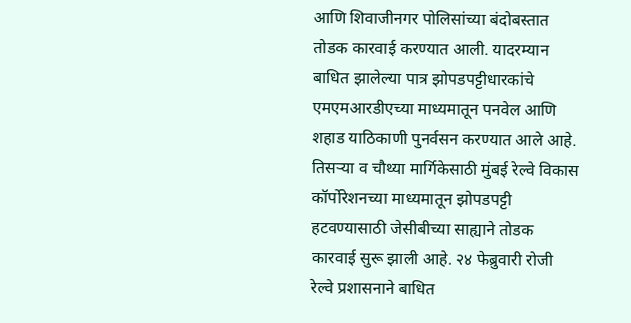आणि शिवाजीनगर पोलिसांच्या बंदोबस्तात तोडक कारवाई करण्यात आली. यादरम्यान बाधित झालेल्या पात्र झोपडपट्टीधारकांचे एमएमआरडीएच्या माध्यमातून पनवेल आणि शहाड याठिकाणी पुनर्वसन करण्यात आले आहे. तिसऱ्या व चौथ्या मार्गिकेसाठी मुंबई रेल्वे विकास कॉर्पोरेशनच्या माध्यमातून झोपडपट्टी हटवण्यासाठी जेसीबीच्या साह्याने तोडक कारवाई सुरू झाली आहे. २४ फेब्रुवारी रोजी रेल्वे प्रशासनाने बाधित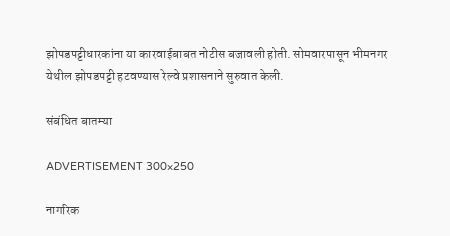झोपडपट्टीधारकांना या कारवाईबाबत नोटीस बजावली होती. सोमवारपासून भीमनगर येथील झोपडपट्टी हटवण्यास रेल्वे प्रशासनाने सुरुवात केली.

संबंधित बातम्या

ADVERTISEMENT 300×250

नागरिक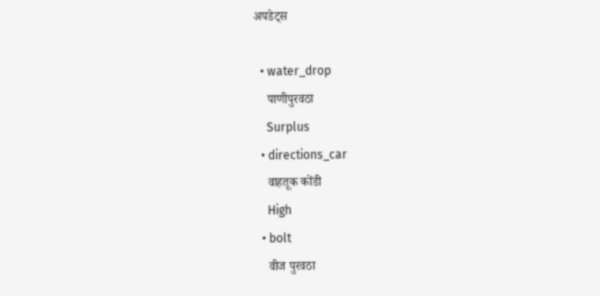अपडेट्स

  • water_drop
    पाणीपुरवठा
    Surplus
  • directions_car
    वाहतूक कोंडी
    High
  • bolt
    वीज पुरवठा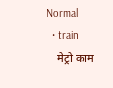Normal
  • train
    मेट्रो काम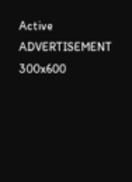Active
ADVERTISEMENT 300x600